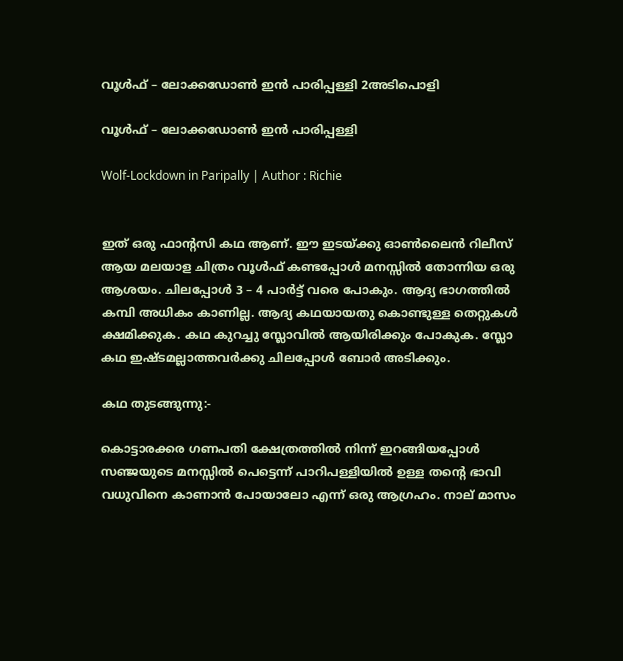വൂൾഫ് – ലോക്കഡോൺ ഇൻ പാരിപ്പള്ളി 2അടിപൊളി

വൂൾഫ് – ലോക്കഡോൺ ഇൻ പാരിപ്പള്ളി

Wolf-Lockdown in Paripally | Author : Richie


ഇത് ഒരു ഫാന്റസി കഥ ആണ്. ഈ ഇടയ്ക്കു ഓൺലൈൻ റിലീസ് ആയ മലയാള ചിത്രം വൂൾഫ് കണ്ടപ്പോൾ മനസ്സിൽ തോന്നിയ ഒരു ആശയം. ചിലപ്പോൾ 3 – 4 പാർട്ട് വരെ പോകും. ആദ്യ ഭാഗത്തിൽ കമ്പി അധികം കാണില്ല. ആദ്യ കഥയായതു കൊണ്ടുള്ള തെറ്റുകൾ ക്ഷമിക്കുക. കഥ കുറച്ചു സ്ലോവിൽ ആയിരിക്കും പോകുക. സ്ലോ കഥ ഇഷ്ടമല്ലാത്തവർക്കു ചിലപ്പോൾ ബോർ അടിക്കും.

കഥ തുടങ്ങുന്നു:-

കൊട്ടാരക്കര ഗണപതി ക്ഷേത്രത്തിൽ നിന്ന് ഇറങ്ങിയപ്പോൾ സഞ്ജയുടെ മനസ്സിൽ പെട്ടെന്ന് പാറിപള്ളിയിൽ ഉള്ള തന്റെ ഭാവി വധുവിനെ കാണാൻ പോയാലോ എന്ന് ഒരു ആഗ്രഹം. നാല് മാസം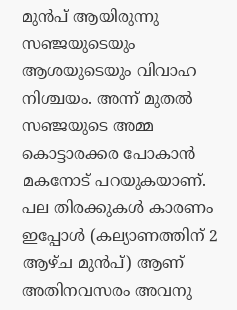മുൻപ് ആയിരുന്നു സഞ്ജയുടെയും ആശയുടെയും വിവാഹ നിശ്ചയം. അന്ന് മുതൽ സഞ്ജയുടെ അമ്മ കൊട്ടാരക്കര പോകാൻ മകനോട് പറയുകയാണ്. പല തിരക്കുകൾ കാരണം ഇപ്പോൾ (കല്യാണത്തിന് 2 ആഴ്ച മുൻപ്) ആണ് അതിനവസരം അവനു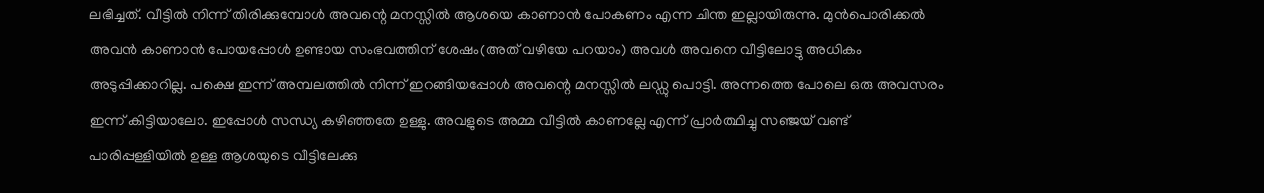ലഭിച്ചത്. വീട്ടിൽ നിന്ന് തിരിക്കുമ്പോൾ അവന്റെ മനസ്സിൽ ആശയെ കാണാൻ പോകണം എന്ന ചിന്ത ഇല്ലായിരുന്നു. മുൻപൊരിക്കൽ അവൻ കാണാൻ പോയപ്പോൾ ഉണ്ടായ സംഭവത്തിന് ശേഷം(അത് വഴിയേ പറയാം) അവൾ അവനെ വീട്ടിലോട്ടു അധികം അടുപ്പിക്കാറില്ല. പക്ഷെ ഇന്ന് അമ്പലത്തിൽ നിന്ന് ഇറങ്ങിയപ്പോൾ അവന്റെ മനസ്സിൽ ലഡ്ഡു പൊട്ടി. അന്നത്തെ പോലെ ഒരു അവസരം ഇന്ന് കിട്ടിയാലോ. ഇപ്പോൾ സന്ധ്യ കഴിഞ്ഞതേ ഉള്ളു. അവളുടെ അമ്മ വീട്ടിൽ കാണല്ലേ എന്ന് പ്രാർത്ഥിച്ചു സഞ്ജയ് വണ്ട് പാരിപ്പള്ളിയിൽ ഉള്ള ആശയുടെ വീട്ടിലേക്കു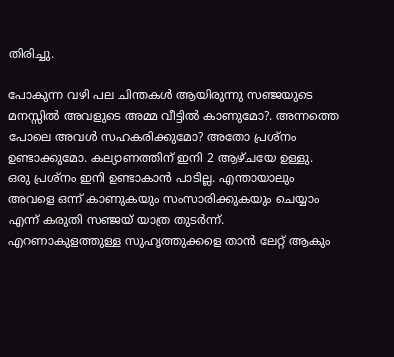തിരിച്ചു.

പോകുന്ന വഴി പല ചിന്തകൾ ആയിരുന്നു സഞ്ജയുടെ മനസ്സിൽ അവളുടെ അമ്മ വീട്ടിൽ കാണുമോ?. അന്നത്തെ പോലെ അവൾ സഹകരിക്കുമോ? അതോ പ്രശ്നം ഉണ്ടാക്കുമോ. കല്യാണത്തിന് ഇനി 2 ആഴ്ചയേ ഉള്ളു. ഒരു പ്രശ്നം ഇനി ഉണ്ടാകാൻ പാടില്ല. എന്തായാലും അവളെ ഒന്ന് കാണുകയും സംസാരിക്കുകയും ചെയ്യാം എന്ന് കരുതി സഞ്ജയ് യാത്ര തുടർന്ന്. എറണാകുളത്തുള്ള സുഹൃത്തുക്കളെ താൻ ലേറ്റ് ആകും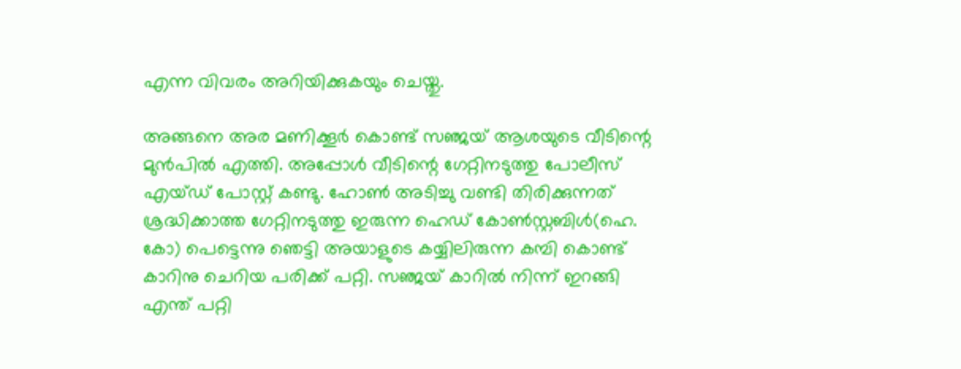എന്ന വിവരം അറിയിക്കുകയും ചെയ്തു.

അങ്ങനെ അര മണിക്കൂർ കൊണ്ട് സഞ്ജയ് ആശയുടെ വീടിന്റെ മുൻപിൽ എത്തി. അപ്പോൾ വീടിന്റെ ഗേറ്റിനടുത്തു പോലീസ് എയ്ഡ് പോസ്റ്റ് കണ്ടു. ഹോൺ അടിച്ചു വണ്ടി തിരിക്കുന്നത് ശ്രദ്ധിക്കാത്ത ഗേറ്റിനടുത്തു ഇരുന്ന ഹെഡ് കോൺസ്റ്റബിൾ(ഹെ. കോ) പെട്ടെന്നു ഞെട്ടി അയാളുടെ കയ്യിലിരുന്ന കമ്പി കൊണ്ട് കാറിനു ചെറിയ പരിക്ക് പറ്റി. സഞ്ജയ് കാറിൽ നിന്ന് ഇറങ്ങി എന്ത് പറ്റി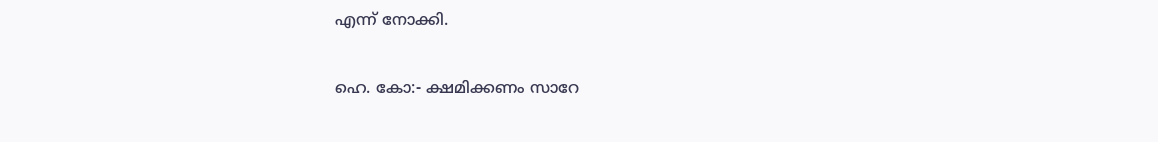എന്ന് നോക്കി.

ഹെ. കോ:- ക്ഷമിക്കണം സാറേ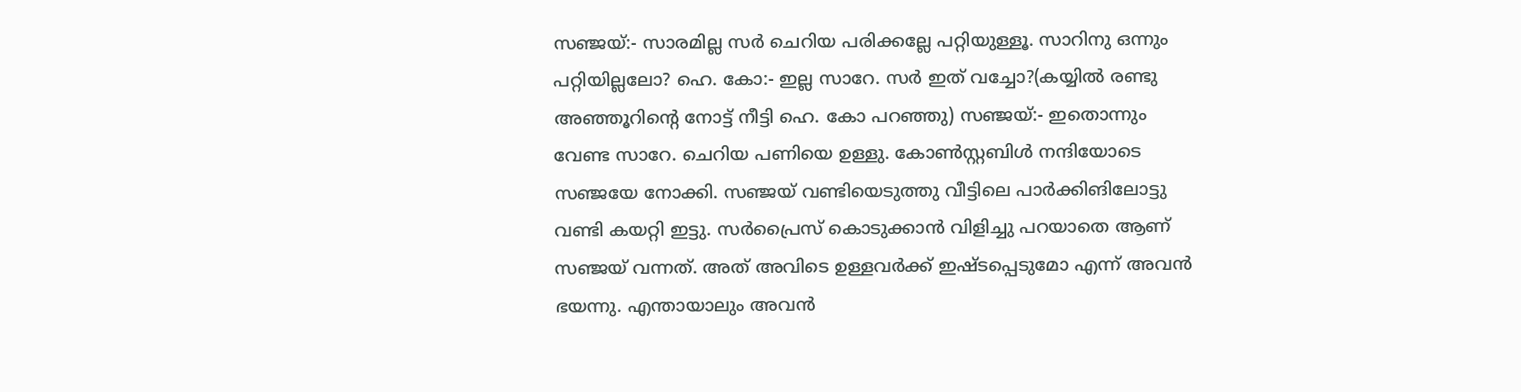സഞ്ജയ്:- സാരമില്ല സർ ചെറിയ പരിക്കല്ലേ പറ്റിയുള്ളൂ. സാറിനു ഒന്നും പറ്റിയില്ലലോ? ഹെ. കോ:- ഇല്ല സാറേ. സർ ഇത് വച്ചോ?(കയ്യിൽ രണ്ടു അഞ്ഞൂറിന്റെ നോട്ട് നീട്ടി ഹെ. കോ പറഞ്ഞു) സഞ്ജയ്:- ഇതൊന്നും വേണ്ട സാറേ. ചെറിയ പണിയെ ഉള്ളു. കോൺസ്റ്റബിൾ നന്ദിയോടെ സഞ്ജയേ നോക്കി. സഞ്ജയ് വണ്ടിയെടുത്തു വീട്ടിലെ പാർക്കിങിലോട്ടു വണ്ടി കയറ്റി ഇട്ടു. സർപ്രൈസ് കൊടുക്കാൻ വിളിച്ചു പറയാതെ ആണ് സഞ്ജയ് വന്നത്. അത് അവിടെ ഉള്ളവർക്ക് ഇഷ്ടപ്പെടുമോ എന്ന് അവൻ ഭയന്നു. എന്തായാലും അവൻ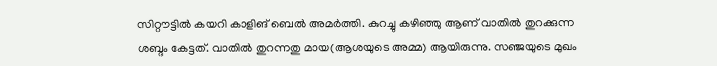സിറ്റൗട്ടിൽ കയറി കാളിങ് ബെൽ അമർത്തി. കുറച്ചു കഴിഞ്ഞു ആണ് വാതിൽ തുറക്കുന്ന ശബ്ദം കേട്ടത്. വാതിൽ തുറന്നതു മായ(ആശയുടെ അമ്മ) ആയിരുന്നു. സഞ്ജയുടെ മുഖം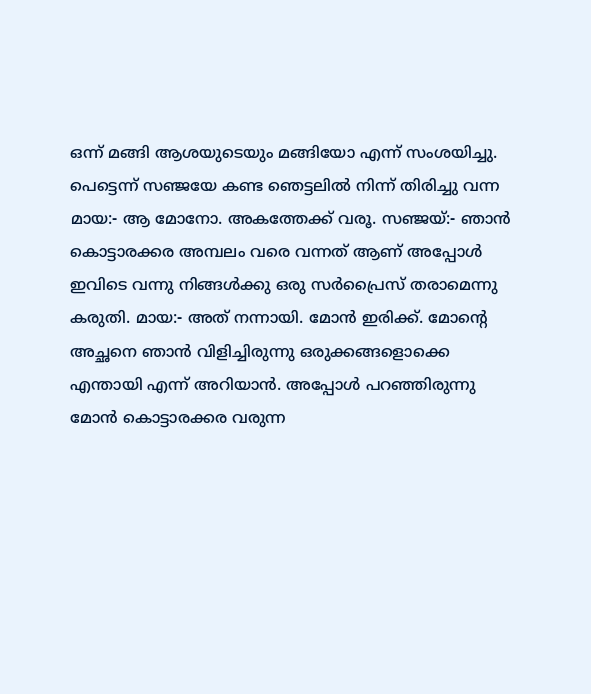ഒന്ന് മങ്ങി ആശയുടെയും മങ്ങിയോ എന്ന് സംശയിച്ചു. പെട്ടെന്ന് സഞ്ജയേ കണ്ട ഞെട്ടലിൽ നിന്ന് തിരിച്ചു വന്ന മായ:- ആ മോനോ. അകത്തേക്ക് വരൂ. സഞ്ജയ്:- ഞാൻ കൊട്ടാരക്കര അമ്പലം വരെ വന്നത് ആണ് അപ്പോൾ ഇവിടെ വന്നു നിങ്ങൾക്കു ഒരു സർപ്രൈസ് തരാമെന്നു കരുതി. മായ:- അത് നന്നായി. മോൻ ഇരിക്ക്. മോന്റെ അച്ഛനെ ഞാൻ വിളിച്ചിരുന്നു ഒരുക്കങ്ങളൊക്കെ എന്തായി എന്ന് അറിയാൻ. അപ്പോൾ പറഞ്ഞിരുന്നു മോൻ കൊട്ടാരക്കര വരുന്ന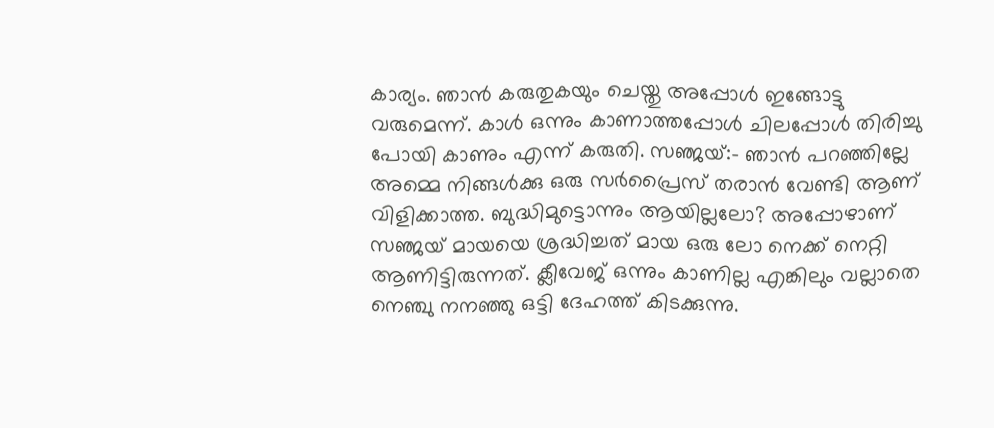കാര്യം. ഞാൻ കരുതുകയും ചെയ്തു അപ്പോൾ ഇങ്ങോട്ടു വരുമെന്ന്. കാൾ ഒന്നും കാണാത്തപ്പോൾ ചിലപ്പോൾ തിരിച്ചു പോയി കാണും എന്ന് കരുതി. സഞ്ജയ്:- ഞാൻ പറഞ്ഞില്ലേ അമ്മെ നിങ്ങൾക്കു ഒരു സർപ്രൈസ് തരാൻ വേണ്ടി ആണ് വിളിക്കാത്ത. ബുദ്ധിമുട്ടൊന്നും ആയില്ലലോ? അപ്പോഴാണ് സഞ്ജയ് മായയെ ശ്രദ്ധിച്ചത് മായ ഒരു ലോ നെക്ക് നെറ്റി ആണിട്ടിരുന്നത്. ക്ലീവേജ് ഒന്നും കാണില്ല എങ്കിലും വല്ലാതെ നെഞ്ചു നനഞ്ഞു ഒട്ടി ദേഹത്ത് കിടക്കുന്നു.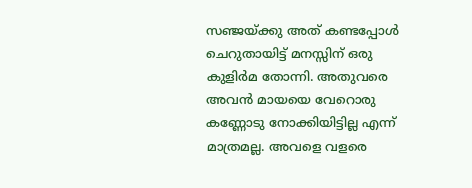സഞ്ജയ്‌ക്കു അത് കണ്ടപ്പോൾ ചെറുതായിട്ട് മനസ്സിന് ഒരു കുളിർമ തോന്നി. അതുവരെ അവൻ മായയെ വേറൊരു കണ്ണോടു നോക്കിയിട്ടില്ല എന്ന് മാത്രമല്ല. അവളെ വളരെ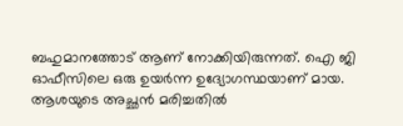ബഹുമാനത്തോട് ആണ് നോക്കിയിരുന്നത്. ഐ ജി ഓഫീസിലെ ഒരു ഉയർന്ന ഉദ്യോഗസ്ഥയാണ് മായ. ആശയുടെ അച്ഛൻ മരിച്ചതിൽ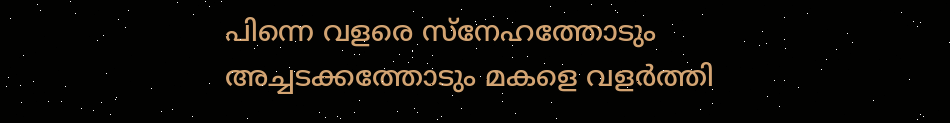പിന്നെ വളരെ സ്നേഹത്തോടും അച്ചടക്കത്തോടും മകളെ വളർത്തി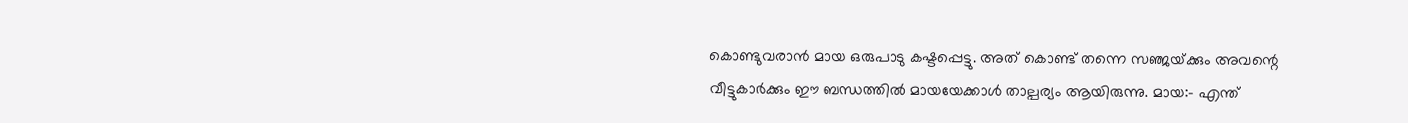കൊണ്ടുവരാൻ മായ ഒരുപാടു കഷ്ടപ്പെട്ടു. അത് കൊണ്ട് തന്നെ സഞ്ജയ്‌ക്കും അവന്റെ വീട്ടുകാർക്കും ഈ ബന്ധത്തിൽ മായയേക്കാൾ താല്പര്യം ആയിരുന്നു. മായ:- എന്ത്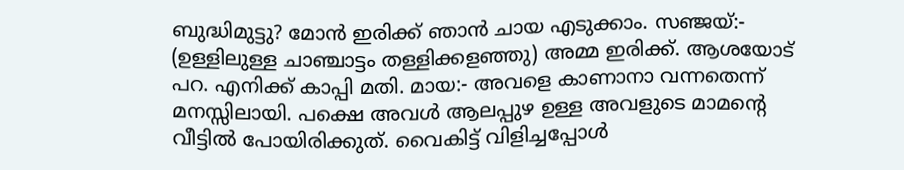ബുദ്ധിമുട്ടു? മോൻ ഇരിക്ക് ഞാൻ ചായ എടുക്കാം. സഞ്ജയ്:- (ഉള്ളിലുള്ള ചാഞ്ചാട്ടം തള്ളിക്കളഞ്ഞു) അമ്മ ഇരിക്ക്. ആശയോട് പറ. എനിക്ക് കാപ്പി മതി. മായ:- അവളെ കാണാനാ വന്നതെന്ന് മനസ്സിലായി. പക്ഷെ അവൾ ആലപ്പുഴ ഉള്ള അവളുടെ മാമന്റെ വീട്ടിൽ പോയിരിക്കുത്. വൈകിട്ട് വിളിച്ചപ്പോൾ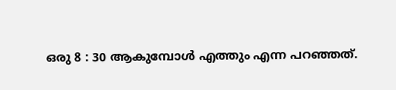ഒരു 8 : 30 ആകുമ്പോൾ എത്തും എന്ന പറഞ്ഞത്.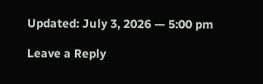Updated: July 3, 2026 — 5:00 pm

Leave a Reply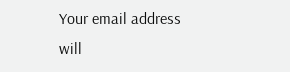Your email address will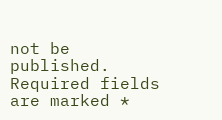not be published. Required fields are marked *